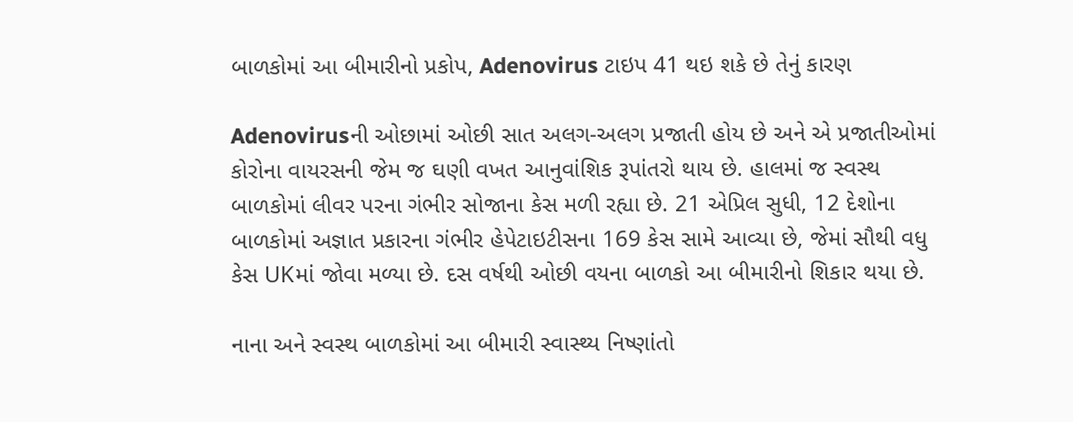બાળકોમાં આ બીમારીનો પ્રકોપ, Adenovirus ટાઇપ 41 થઇ શકે છે તેનું કારણ

Adenovirusની ઓછામાં ઓછી સાત અલગ-અલગ પ્રજાતી હોય છે અને એ પ્રજાતીઓમાં કોરોના વાયરસની જેમ જ ઘણી વખત આનુવાંશિક રૂપાંતરો થાય છે. હાલમાં જ સ્વસ્થ બાળકોમાં લીવર પરના ગંભીર સોજાના કેસ મળી રહ્યા છે. 21 એપ્રિલ સુધી, 12 દેશોના બાળકોમાં અજ્ઞાત પ્રકારના ગંભીર હેપેટાઇટીસના 169 કેસ સામે આવ્યા છે, જેમાં સૌથી વધુ કેસ UKમાં જોવા મળ્યા છે. દસ વર્ષથી ઓછી વયના બાળકો આ બીમારીનો શિકાર થયા છે.

નાના અને સ્વસ્થ બાળકોમાં આ બીમારી સ્વાસ્થ્ય નિષ્ણાંતો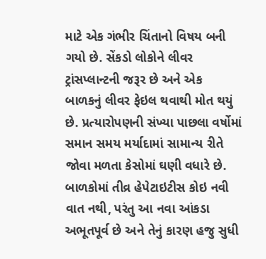માટે એક ગંભીર ચિંતાનો વિષય બની ગયો છે. સેંકડો લોકોને લીવર ટ્રાંસપ્લાન્ટની જરૂર છે અને એક બાળકનું લીવર ફેઇલ થવાથી મોત થયું છે. પ્રત્યારોપણની સંખ્યા પાછલા વર્ષોમાં સમાન સમય મર્યાદામાં સામાન્ય રીતે જોવા મળતા કેસોમાં ઘણી વધારે છે. બાળકોમાં તીવ્ર હેપેટાઇટીસ કોઇ નવી વાત નથી, પરંતુ આ નવા આંકડા અભૂતપૂર્વ છે અને તેનું કારણ હજુ સુધી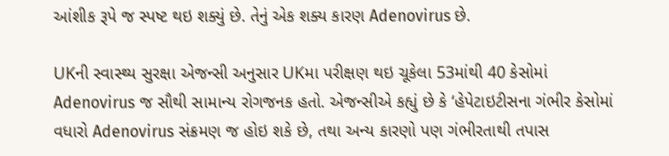આંશીક રૂપે જ સ્પષ્ટ થઇ શક્યું છે. તેનું એક શક્ય કારણ Adenovirus છે.

UKની સ્વાસ્થ્ય સુરક્ષા એજન્સી અનુસાર UKમા પરીક્ષણ થઇ ચૂકેલા 53માંથી 40 કેસોમાં Adenovirus જ સૌથી સામાન્ય રોગજનક હતો. એજન્સીએ કહ્યું છે કે ‘હેપેટાઇટીસના ગંભીર કેસોમાં વધારો Adenovirus સંક્રમણ જ હોઇ શકે છે, તથા અન્ય કારણો પણ ગંભીરતાથી તપાસ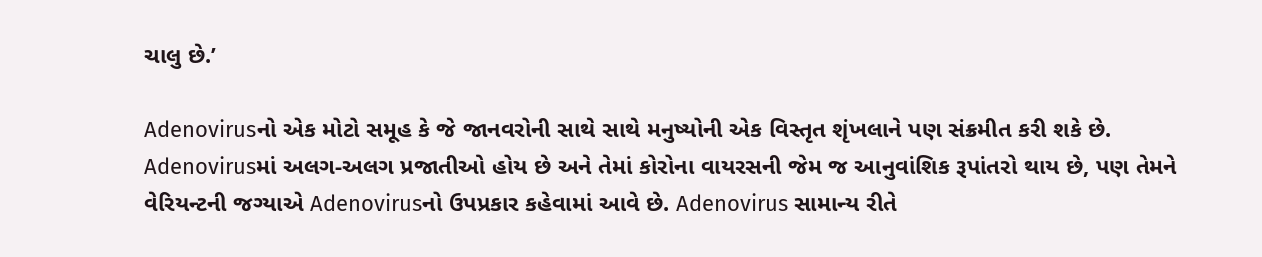ચાલુ છે.’

Adenovirusનો એક મોટો સમૂહ કે જે જાનવરોની સાથે સાથે મનુષ્યોની એક વિસ્તૃત શૃંખલાને પણ સંક્રમીત કરી શકે છે. Adenovirusમાં અલગ-અલગ પ્રજાતીઓ હોય છે અને તેમાં કોરોના વાયરસની જેમ જ આનુવાંશિક રૂપાંતરો થાય છે, પણ તેમને વેરિયન્ટની જગ્યાએ Adenovirusનો ઉપપ્રકાર કહેવામાં આવે છે. Adenovirus સામાન્ય રીતે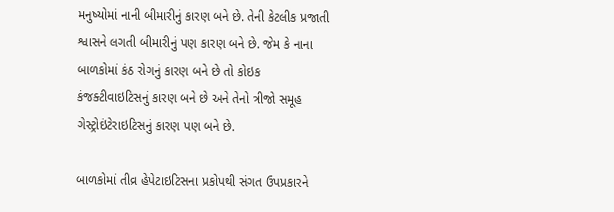મનુષ્યોમાં નાની બીમારીનું કારણ બને છે. તેની કેટલીક પ્રજાતી શ્વાસને લગતી બીમારીનું પણ કારણ બને છે. જેમ કે નાના બાળકોમાં કંઠ રોગનું કારણ બને છે તો કોઇક કંજક્ટીવાઇટિસનું કારણ બને છે અને તેનો ત્રીજો સમૂહ ગેસ્ટ્રોઇંટેરાઇટિસનું કારણ પણ બને છે.

બાળકોમાં તીવ્ર હેપેટાઇટિસના પ્રકોપથી સંગત ઉપપ્રકારને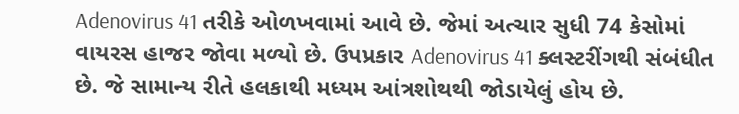Adenovirus 41 તરીકે ઓળખવામાં આવે છે. જેમાં અત્ચાર સુધી 74 કેસોમાં વાયરસ હાજર જોવા મળ્યો છે. ઉપપ્રકાર Adenovirus 41 ક્લસ્ટરીંગથી સંબંધીત છે. જે સામાન્ય રીતે હલકાથી મધ્યમ આંત્રશોથથી જોડાયેલું હોય છે.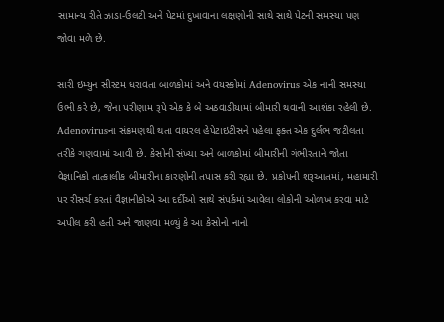સામાન્ય રીતે ઝાડા-ઉલટી અને પેટમાં દુખાવાના લક્ષણોની સાથે સાથે પેટની સમસ્યા પણ જોવા મળે છે.

સારી ઇમ્યુન સીસ્ટમ ધરાવતા બાળકોમાં અને વયસ્કોમાં Adenovirus એક નાની સમસ્યા ઉભી કરે છે, જેના પરીણામ રૂપે એક કે બે અઠવાડીયામાં બીમારી થવાની આશંકા રહેલી છે. Adenovirusના સંક્રમણથી થતા વાયરલ હેપેટાઇટીસને પહેલા ફક્ત એક દુર્લભ જટીલતા તરીકે ગણવામાં આવી છે. કેસોની સંખ્યા અને બાળકોમાં બીમારીની ગંભીરતાને જોતા વેજ્ઞાનિકો તાત્કાલીક બીમારીના કારણોની તપાસ કરી રહ્યા છે. પ્રકોપની શરૂઆતમાં, મહામારી પર રીસર્ચ કરતાં વૈજ્ઞાનીકોએ આ દર્દીઓ સાથે સંપર્કમાં આવેલા લોકોની ઓળખ કરવા માટે અપીલ કરી હતી અને જાણવા મળ્યું કે આ કેસોનો નાનો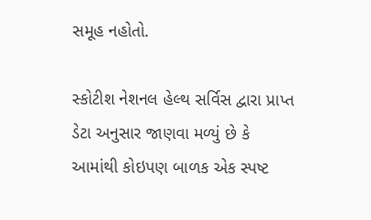સમૂહ નહોતો.

સ્કોટીશ નેશનલ હેલ્થ સર્વિસ દ્વારા પ્રાપ્ત ડેટા અનુસાર જાણવા મળ્યું છે કે આમાંથી કોઇપણ બાળક એક સ્પષ્ટ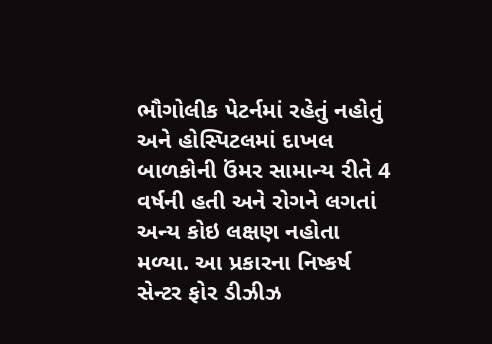ભૌગોલીક પેટર્નમાં રહેતું નહોતું અને હોસ્પિટલમાં દાખલ બાળકોની ઉંમર સામાન્ય રીતે 4 વર્ષની હતી અને રોગને લગતાં અન્ય કોઇ લક્ષણ નહોતા મળ્યા. આ પ્રકારના નિષ્કર્ષ સેન્ટર ફોર ડીઝીઝ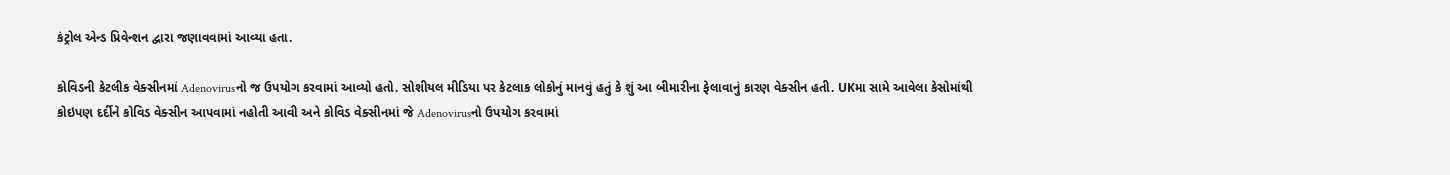કંટ્રોલ એન્ડ પ્રિવેન્શન દ્વારા જણાવવામાં આવ્યા હતા.

કોવિડની કેટલીક વેક્સીનમાં Adenovirusનો જ ઉપયોગ કરવામાં આવ્યો હતો. સોશીયલ મીડિયા પર કેટલાક લોકોનું માનવું હતું કે શું આ બીમારીના ફેલાવાનું કારણ વેક્સીન હતી. UKમા સામે આવેલા કેસોમાંથી કોઇપણ દર્દીને કોવિડ વેક્સીન આપવામાં નહોતી આવી અને કોવિડ વેક્સીનમાં જે Adenovirusનો ઉપયોગ કરવામાં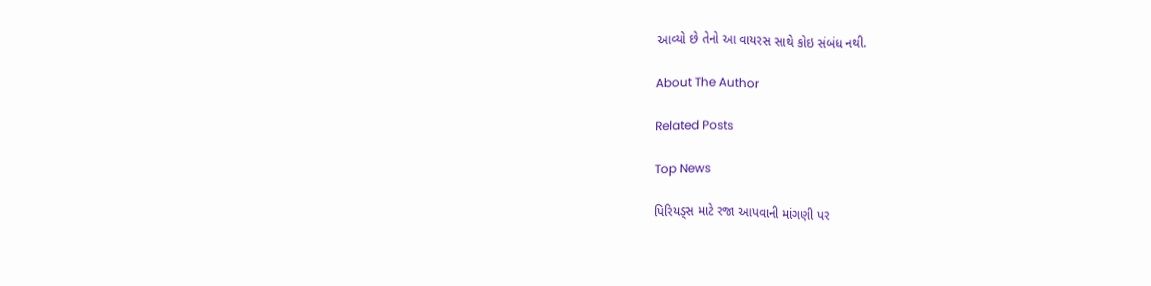આવ્યો છે તેનો આ વાયરસ સાથે કોઇ સંબંધ નથી.

About The Author

Related Posts

Top News

પિરિયડ્સ માટે રજા આપવાની માંગણી પર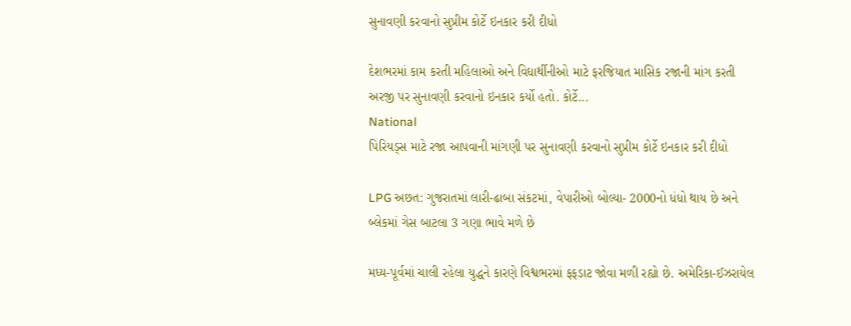સુનાવણી કરવાનો સુપ્રીમ કોર્ટે ઇનકાર કરી દીધો

દેશભરમાં કામ કરતી મહિલાઓ અને વિદ્યાર્થીનીઓ માટે ફરજિયાત માસિક રજાની માંગ કરતી અરજી પર સુનાવણી કરવાનો ઇનકાર કર્યો હતો. કોર્ટે...
National
પિરિયડ્સ માટે રજા આપવાની માંગણી પર સુનાવણી કરવાનો સુપ્રીમ કોર્ટે ઇનકાર કરી દીધો

LPG અછત: ગુજરાતમાં લારી-ઢાબા સંકટમાં, વેપારીઓ બોલ્યા- 2000નો ધંધો થાય છે અને બ્લેકમાં ગેસ બાટલા 3 ગણા ભાવે મળે છે

મધ્ય-પૂર્વમાં ચાલી રહેલા યુદ્ધને કારણે વિશ્વભરમાં ફફડાટ જોવા મળી રહ્યો છે. અમેરિકા-ઈઝરાયેલ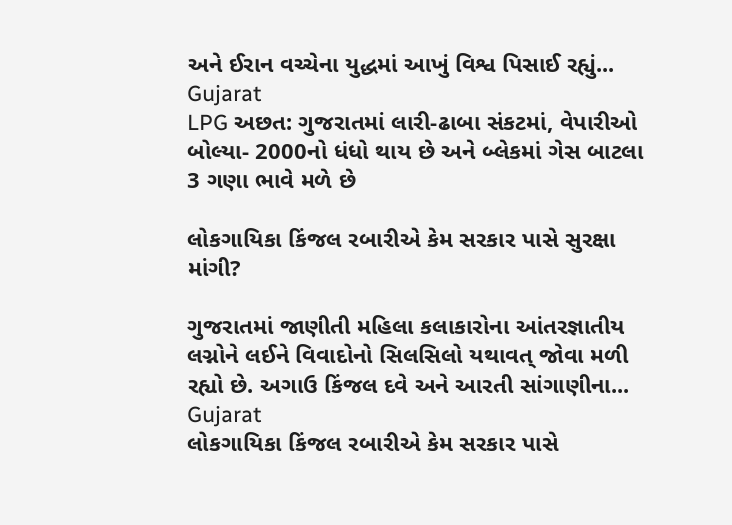અને ઈરાન વચ્ચેના યુદ્ધમાં આખું વિશ્વ પિસાઈ રહ્યું...
Gujarat
LPG અછત: ગુજરાતમાં લારી-ઢાબા સંકટમાં, વેપારીઓ બોલ્યા- 2000નો ધંધો થાય છે અને બ્લેકમાં ગેસ બાટલા 3 ગણા ભાવે મળે છે

લોકગાયિકા કિંજલ રબારીએ કેમ સરકાર પાસે સુરક્ષા માંગી?

ગુજરાતમાં જાણીતી મહિલા કલાકારોના આંતરજ્ઞાતીય લગ્નોને લઈને વિવાદોનો સિલસિલો યથાવત્ જોવા મળી રહ્યો છે. અગાઉ કિંજલ દવે અને આરતી સાંગાણીના...
Gujarat
લોકગાયિકા કિંજલ રબારીએ કેમ સરકાર પાસે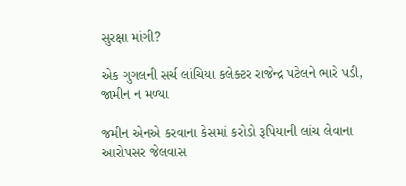સુરક્ષા માંગી?

એક ગુગલની સર્ચ લાંચિયા કલેક્ટર રાજેન્દ્ર પટેલને ભારે પડી, જામીન ન મળ્યા

જમીન એનએ કરવાના કેસમાં કરોડો રૂપિયાની લાંચ લેવાના આરોપસર જેલવાસ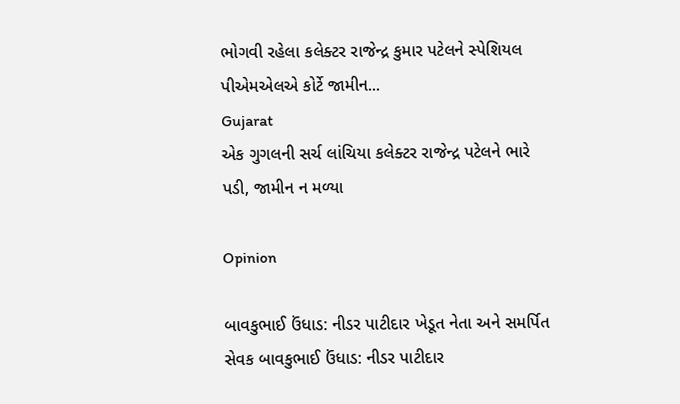ભોગવી રહેલા કલેક્ટર રાજેન્દ્ર કુમાર પટેલને સ્પેશિયલ પીએમએલએ કોર્ટે જામીન...
Gujarat
એક ગુગલની સર્ચ લાંચિયા કલેક્ટર રાજેન્દ્ર પટેલને ભારે પડી, જામીન ન મળ્યા

Opinion

બાવકુભાઈ ઉંધાડ: નીડર પાટીદાર ખેડૂત નેતા અને સમર્પિત સેવક બાવકુભાઈ ઉંધાડ: નીડર પાટીદાર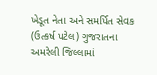ખેડૂત નેતા અને સમર્પિત સેવક
(ઉત્કર્ષ પટેલ) ગુજરાતના અમરેલી જિલ્લામાં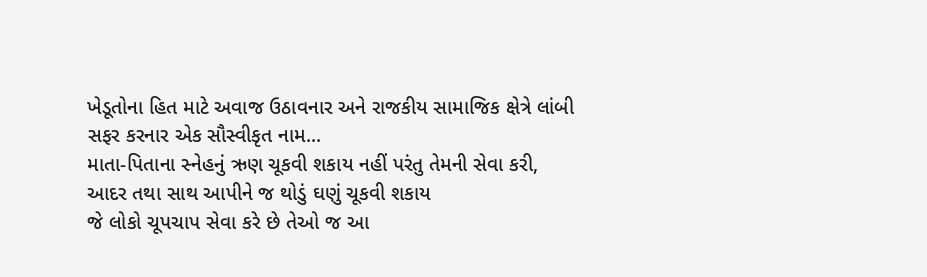ખેડૂતોના હિત માટે અવાજ ઉઠાવનાર અને રાજકીય સામાજિક ક્ષેત્રે લાંબી સફર કરનાર એક સૌસ્વીકૃત નામ...
માતા-પિતાના સ્નેહનું ઋણ ચૂકવી શકાય નહીં પરંતુ તેમની સેવા કરી, આદર તથા સાથ આપીને જ થોડું ઘણું ચૂકવી શકાય
જે લોકો ચૂપચાપ સેવા કરે છે તેઓ જ આ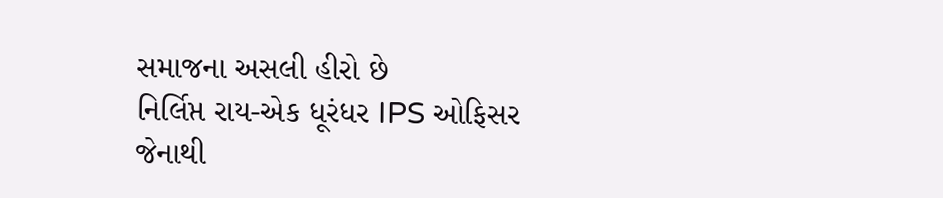સમાજના અસલી હીરો છે
નિર્લિપ્ત રાય-એક ધૂરંધર IPS ઓફિસર જેનાથી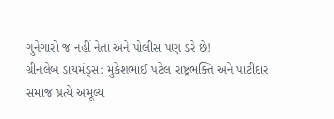ગુનેગારો જ નહીં નેતા અને પોલીસ પણ ડરે છે!
ગ્રીનલેબ ડાયમંડ્સ: મુકેશભાઈ પટેલ રાષ્ટ્રભક્તિ અને પાટીદાર સમાજ પ્રત્યે અમૂલ્ય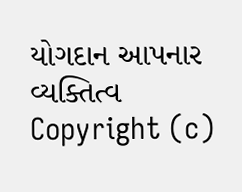યોગદાન આપનાર વ્યક્તિત્વ
Copyright (c)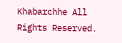Khabarchhe All Rights Reserved.